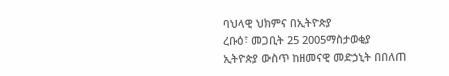ባህላዊ ህክምና በኢትዮጵያ
ረቡዕ፣ መጋቢት 25 2005ማስታወቂያ
ኢትዮጵያ ውስጥ ከዘመናዊ መድኃኒት በበለጠ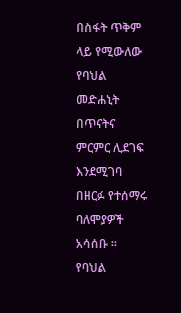በስፋት ጥቅም ላይ የሚውለው የባህል መድሐኒት በጥናትና ምርምር ሊደገፍ እንደሚገባ በዘርፉ የተሰማሩ ባለሞያዎች አሳሰቡ ። የባህል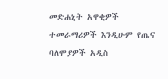መድሐኒት አዋቂዎች ተመራማሪዎች እንዲሁም የጤና ባለሞያዎች አዲስ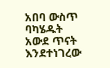አበባ ውስጥ ባካሄዱት አውደ ጥናት እንደተነገረው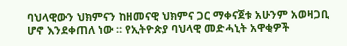ባህላዊውን ህክምናን ከዘመናዊ ህክምና ጋር ማቀናጀቱ አሁንም አወዛጋቢ ሆኖ እንደቀጠለ ነው ። የኢትዮጵያ ባህላዊ መድሓኒት አዋቂዎች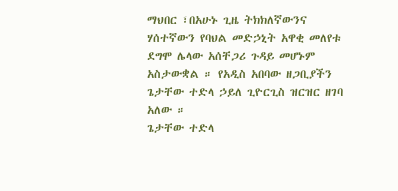ማህበር ፣በአሁኑ ጊዜ ትክክለኛውንና ሃሰተኛውን የባህል መድኃኒት አዋቂ መለየቱ ደግሞ ሌላው አሰቸጋሪ ጉዳይ መሆኑም አስታውቋል ። የአዲስ አበባው ዘጋቢያችን ጌታቸው ተድላ ኃይለ ጊዮርጊስ ዝርዝር ዘገባ አለው ።
ጌታቸው ተድላ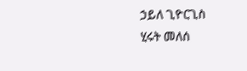ኃይለ ጊዮርጊስ
ሂሩት መለሰ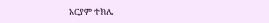አርያም ተክሌ